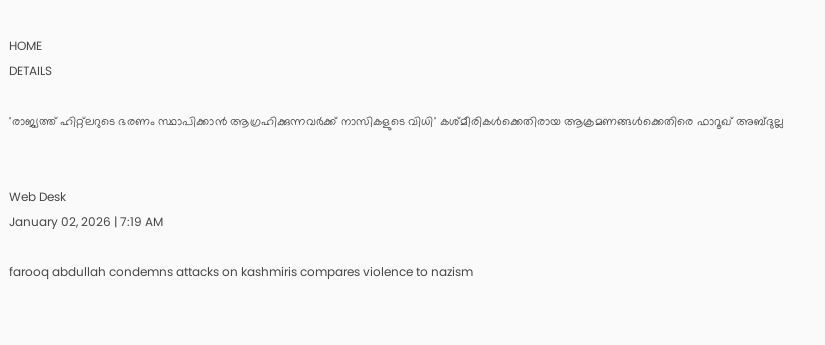HOME
DETAILS

'രാജ്യത്ത് ഹിറ്റ്‌ലറുടെ ഭരണം സ്ഥാപിക്കാന്‍ ആഗ്രഹിക്കുന്നവര്‍ക്ക് നാസികളുടെ വിധി' കശ്മീരികള്‍ക്കെതിരായ ആക്രമണങ്ങള്‍ക്കെതിരെ ഫാറൂഖ് അബ്ദുല്ല


Web Desk
January 02, 2026 | 7:19 AM

farooq abdullah condemns attacks on kashmiris compares violence to nazism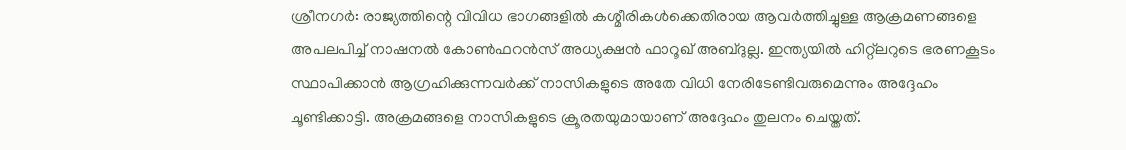ശ്രീനഗര്‍: രാജ്യത്തിന്റെ വിവിധ ഭാഗങ്ങളില്‍ കശ്മീരികള്‍ക്കെതിരായ ആവര്‍ത്തിച്ചുള്ള ആക്രമണങ്ങളെ അപലപിച്ച് നാഷനല്‍ കോണ്‍ഫറന്‍സ് അധ്യക്ഷന്‍ ഫാറൂഖ് അബ്ദുല്ല. ഇന്ത്യയില്‍ ഹിറ്റ്ലറുടെ ഭരണകൂടം സ്ഥാപിക്കാന്‍ ആഗ്രഹിക്കുന്നവര്‍ക്ക് നാസികളുടെ അതേ വിധി നേരിടേണ്ടിവരുമെന്നും അദ്ദേഹം ചൂണ്ടിക്കാട്ടി. അക്രമങ്ങളെ നാസികളുടെ ക്രൂരതയുമായാണ് അദ്ദേഹം തുലനം ചെയ്തത്.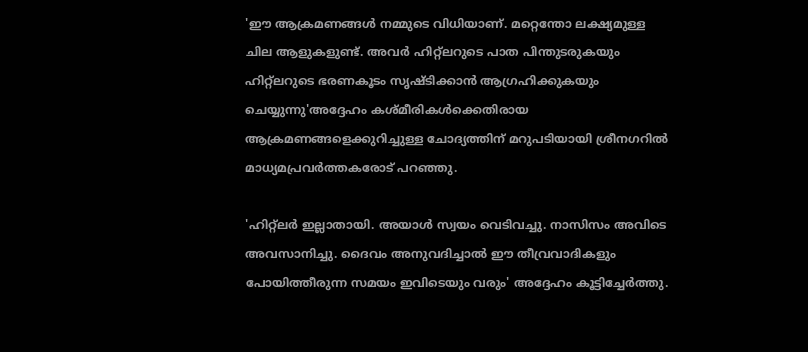'ഈ ആക്രമണങ്ങള്‍ നമ്മുടെ വിധിയാണ്. മറ്റെന്തോ ലക്ഷ്യമുള്ള ചില ആളുകളുണ്ട്. അവര്‍ ഹിറ്റ്ലറുടെ പാത പിന്തുടരുകയും ഹിറ്റ്ലറുടെ ഭരണകൂടം സൃഷ്ടിക്കാന്‍ ആഗ്രഹിക്കുകയും ചെയ്യുന്നു'അദ്ദേഹം കശ്മീരികള്‍ക്കെതിരായ ആക്രമണങ്ങളെക്കുറിച്ചുള്ള ചോദ്യത്തിന് മറുപടിയായി ശ്രീനഗറില്‍ മാധ്യമപ്രവര്‍ത്തകരോട് പറഞ്ഞു.

'ഹിറ്റ്ലര്‍ ഇല്ലാതായി. അയാള്‍ സ്വയം വെടിവച്ചു. നാസിസം അവിടെ അവസാനിച്ചു. ദൈവം അനുവദിച്ചാല്‍ ഈ തീവ്രവാദികളും പോയിത്തീരുന്ന സമയം ഇവിടെയും വരും' അദ്ദേഹം കൂട്ടിച്ചേര്‍ത്തു.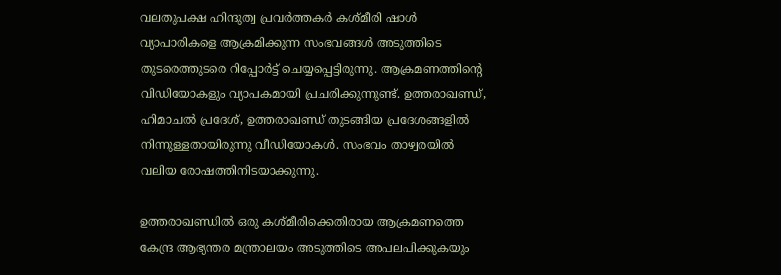വലതുപക്ഷ ഹിന്ദുത്വ പ്രവര്‍ത്തകര്‍ കശ്മീരി ഷാള്‍ വ്യാപാരികളെ ആക്രമിക്കുന്ന സംഭവങ്ങള്‍ അടുത്തിടെ തുടരെത്തുടരെ റിപ്പോര്‍ട്ട് ചെയ്യപ്പെട്ടിരുന്നു. ആക്രമണത്തിന്റെ വിഡിയോകളും വ്യാപകമായി പ്രചരിക്കുന്നുണ്ട്. ഉത്തരാഖണ്ഡ്, ഹിമാചല്‍ പ്രദേശ്, ഉത്തരാഖണ്ഡ് തുടങ്ങിയ പ്രദേശങ്ങളില്‍ നിന്നുള്ളതായിരുന്നു വീഡിയോകള്‍. സംഭവം താഴ്വരയില്‍ വലിയ രോഷത്തിനിടയാക്കുന്നു.

ഉത്തരാഖണ്ഡില്‍ ഒരു കശ്മീരിക്കെതിരായ ആക്രമണത്തെ കേന്ദ്ര ആഭ്യന്തര മന്ത്രാലയം അടുത്തിടെ അപലപിക്കുകയും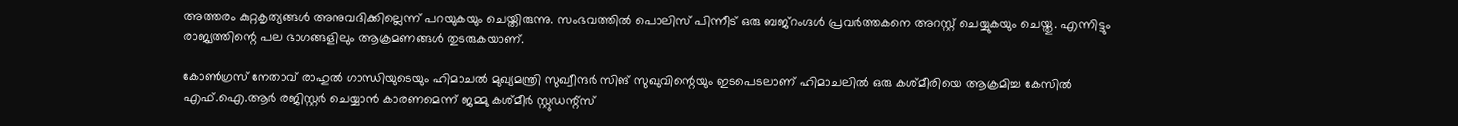അത്തരം കുറ്റകൃത്യങ്ങള്‍ അനുവദിക്കില്ലെന്ന് പറയുകയും ചെയ്തിരുന്നു. സംഭവത്തില്‍ പൊലിസ് പിന്നീട് ഒരു ബജ്റംഗ്ദള്‍ പ്രവര്‍ത്തകനെ അറസ്റ്റ് ചെയ്യുകയും ചെയ്തു. എന്നിട്ടും രാജ്യത്തിന്റെ പല ഭാഗങ്ങളിലും ആക്രമണങ്ങള്‍ തുടരുകയാണ്.

കോണ്‍ഗ്രസ് നേതാവ് രാഹുല്‍ ഗാന്ധിയുടെയും ഹിമാചല്‍ മുഖ്യമന്ത്രി സുഖ്വീന്ദര്‍ സിങ് സുഖുവിന്റെയും ഇടപെടലാണ് ഹിമാചലില്‍ ഒരു കശ്മീരിയെ ആക്രമിച്ച കേസില്‍ എഫ്.ഐ.ആര്‍ രജിസ്റ്റര്‍ ചെയ്യാന്‍ കാരണമെന്ന് ജമ്മു കശ്മീര്‍ സ്റ്റുഡന്റ്‌സ്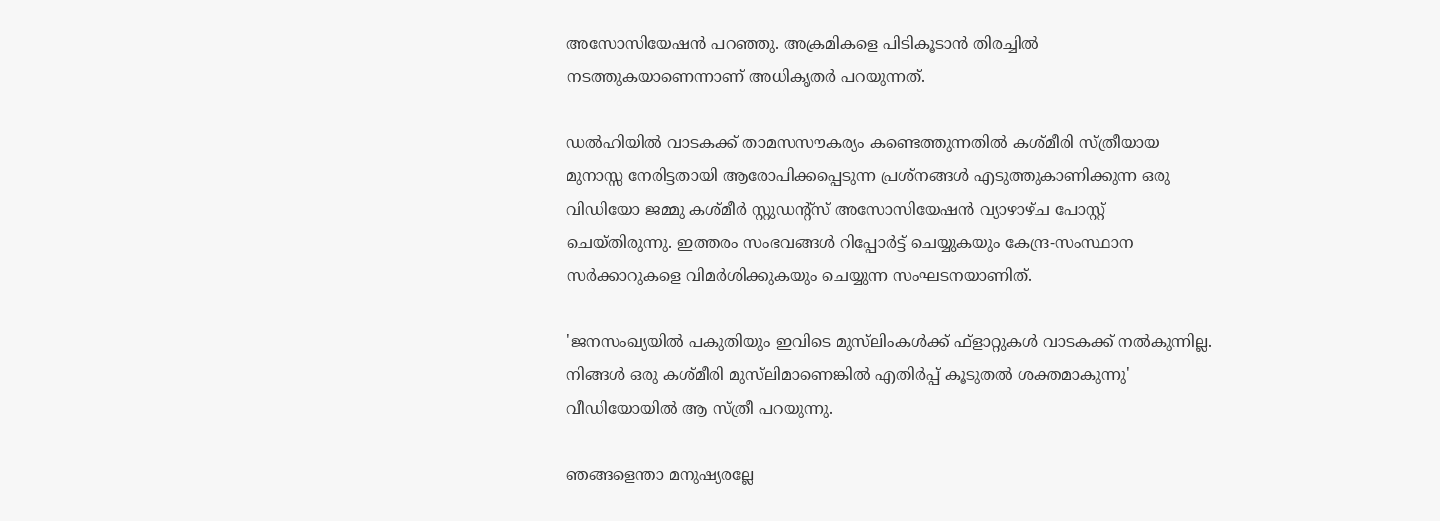അസോസിയേഷന്‍ പറഞ്ഞു. അക്രമികളെ പിടികൂടാന്‍ തിരച്ചില്‍ നടത്തുകയാണെന്നാണ് അധികൃതര്‍ പറയുന്നത്.

ഡല്‍ഹിയില്‍ വാടകക്ക് താമസസൗകര്യം കണ്ടെത്തുന്നതില്‍ കശ്മീരി സ്ത്രീയായ മുനാസ്സ നേരിട്ടതായി ആരോപിക്കപ്പെടുന്ന പ്രശ്നങ്ങള്‍ എടുത്തുകാണിക്കുന്ന ഒരു വിഡിയോ ജമ്മു കശ്മീര്‍ സ്റ്റുഡന്റ്‌സ് അസോസിയേഷന്‍ വ്യാഴാഴ്ച പോസ്റ്റ് ചെയ്തിരുന്നു. ഇത്തരം സംഭവങ്ങള്‍ റിപ്പോര്‍ട്ട് ചെയ്യുകയും കേന്ദ്ര-സംസ്ഥാന സര്‍ക്കാറുകളെ വിമര്‍ശിക്കുകയും ചെയ്യുന്ന സംഘടനയാണിത്.

'ജനസംഖ്യയില്‍ പകുതിയും ഇവിടെ മുസ്‌ലിംകള്‍ക്ക് ഫ്‌ളാറ്റുകള്‍ വാടകക്ക് നല്‍കുന്നില്ല. നിങ്ങള്‍ ഒരു കശ്മീരി മുസ്‌ലിമാണെങ്കില്‍ എതിര്‍പ്പ് കൂടുതല്‍ ശക്തമാകുന്നു' വീഡിയോയില്‍ ആ സ്ത്രീ പറയുന്നു.

ഞങ്ങളെന്താ മനുഷ്യരല്ലേ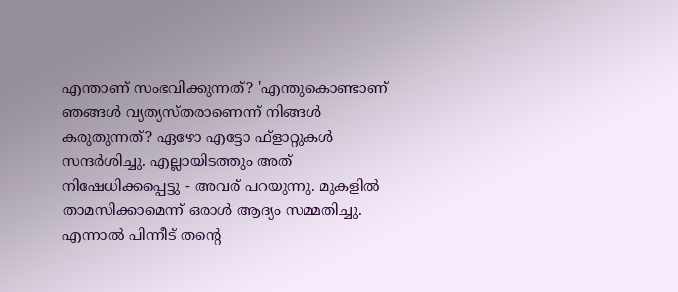എന്താണ് സംഭവിക്കുന്നത്? 'എന്തുകൊണ്ടാണ് ഞങ്ങള്‍ വ്യത്യസ്തരാണെന്ന് നിങ്ങള്‍ കരുതുന്നത്? ഏഴോ എട്ടോ ഫ്‌ളാറ്റുകള്‍ സന്ദര്‍ശിച്ചു. എല്ലായിടത്തും അത് നിഷേധിക്കപ്പെട്ടു - അവര് പറയുന്നു. മുകളില്‍ താമസിക്കാമെന്ന് ഒരാള്‍ ആദ്യം സമ്മതിച്ചു. എന്നാല്‍ പിന്നീട് തന്റെ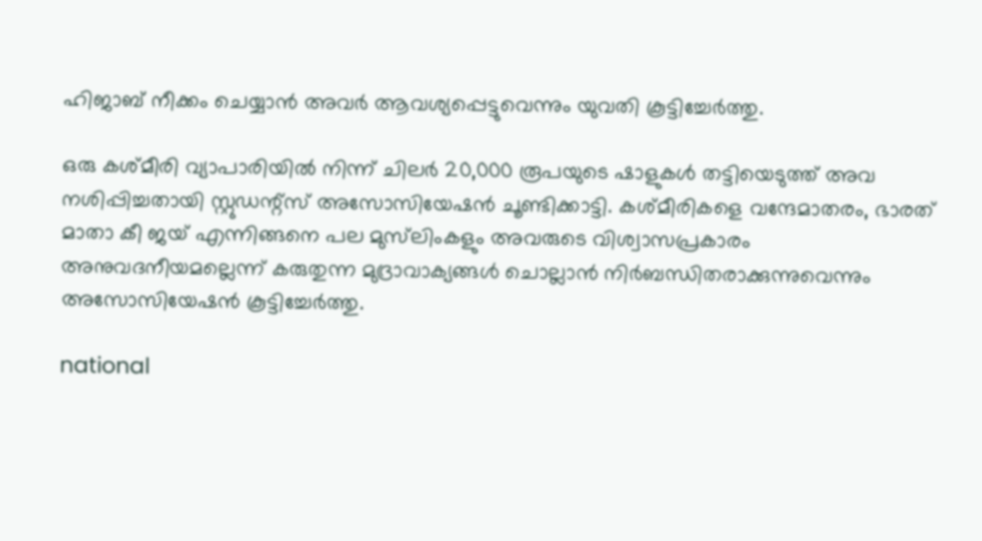ഹിജാബ് നീക്കം ചെയ്യാന്‍ അവര്‍ ആവശ്യപ്പെട്ടുവെന്നും യുവതി കൂട്ടിച്ചേര്‍ത്തു.

ഒരു കശ്മീരി വ്യാപാരിയില്‍ നിന്ന് ചിലര്‍ 20,000 രൂപയുടെ ഷാളുകള്‍ തട്ടിയെടുത്ത് അവ നശിപ്പിച്ചതായി സ്റ്റുഡന്റ്‌സ് അസോസിയേഷന്‍ ചൂണ്ടിക്കാട്ടി. കശ്മീരികളെ വന്ദേമാതരം, ഭാരത് മാതാ കീ ജയ് എന്നിങ്ങനെ പല മുസ്‌ലിംകളും അവരുടെ വിശ്വാസപ്രകാരം അനുവദനീയമല്ലെന്ന് കരുതുന്ന മുദ്രാവാക്യങ്ങള്‍ ചൊല്ലാന്‍ നിര്‍ബന്ധിതരാക്കുന്നുവെന്നും അസോസിയേഷന്‍ കൂട്ടിച്ചേര്‍ത്തു.

national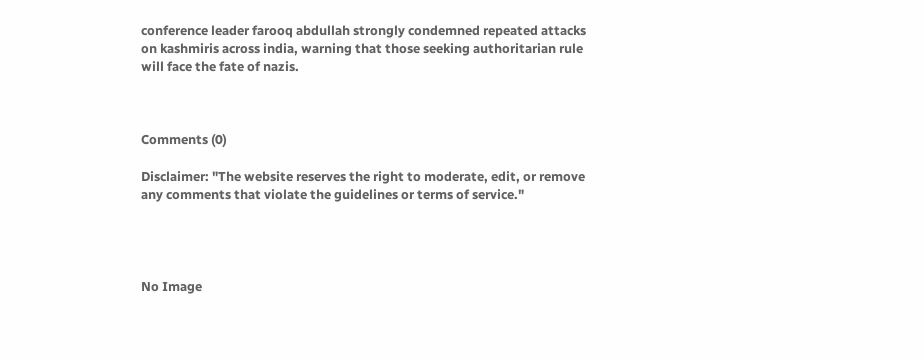conference leader farooq abdullah strongly condemned repeated attacks on kashmiris across india, warning that those seeking authoritarian rule will face the fate of nazis.



Comments (0)

Disclaimer: "The website reserves the right to moderate, edit, or remove any comments that violate the guidelines or terms of service."




No Image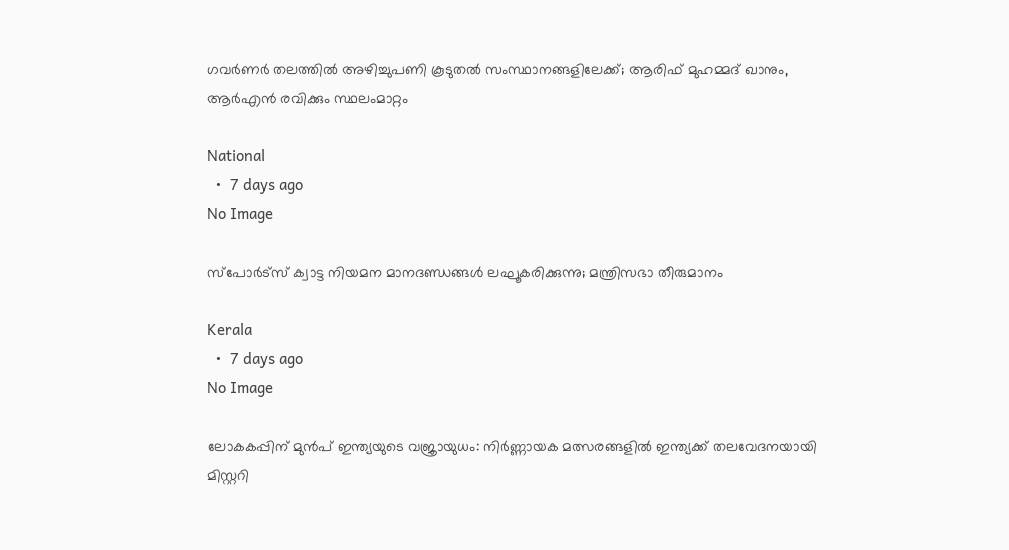ഗവര്‍ണര്‍ തലത്തില്‍ അഴിച്ചുപണി കൂടുതല്‍ സംസ്ഥാനങ്ങളിലേക്ക്; ആരിഫ് മുഹമ്മദ് ഖാനും, ആര്‍എന്‍ രവിക്കും സ്ഥലംമാറ്റം

National
  •  7 days ago
No Image

സ്‌പോര്‍ട്‌സ് ക്വാട്ട നിയമന മാനദണ്ഡങ്ങള്‍ ലഘൂകരിക്കുന്നു; മന്ത്രിസഭാ തീരുമാനം

Kerala
  •  7 days ago
No Image

ലോകകപ്പിന് മുൻപ് ഇന്ത്യയുടെ വജ്രായുധം: നിർണ്ണായക മത്സരങ്ങളിൽ ഇന്ത്യക്ക് തലവേദനയായി മിസ്റ്ററി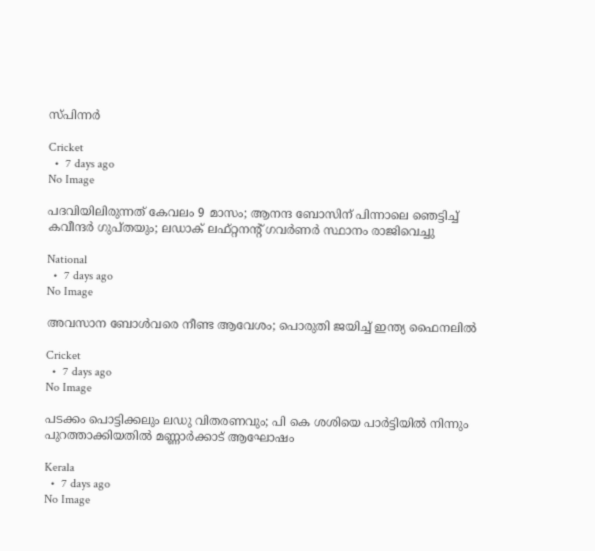സ്പിന്നർ

Cricket
  •  7 days ago
No Image

പദവിയിലിരുന്നത് കേവലം 9 മാസം; ആനന്ദ ബോസിന് പിന്നാലെ ഞെട്ടിച്ച് കവീന്ദര്‍ ഗുപ്തയും; ലഡാക് ലഫ്റ്റനന്റ് ഗവര്‍ണര്‍ സ്ഥാനം രാജിവെച്ചു

National
  •  7 days ago
No Image

അവസാന ബോൾവരെ നീണ്ട ആവേശം; പൊരുതി ജയിച്ച് ഇന്ത്യ ഫൈനലിൽ

Cricket
  •  7 days ago
No Image

പടക്കം പൊട്ടിക്കലും ലഡു വിതരണവും; പി കെ ശശിയെ പാർട്ടിയിൽ നിന്നും പുറത്താക്കിയതിൽ മണ്ണാർക്കാട് ആഘോഷം

Kerala
  •  7 days ago
No Image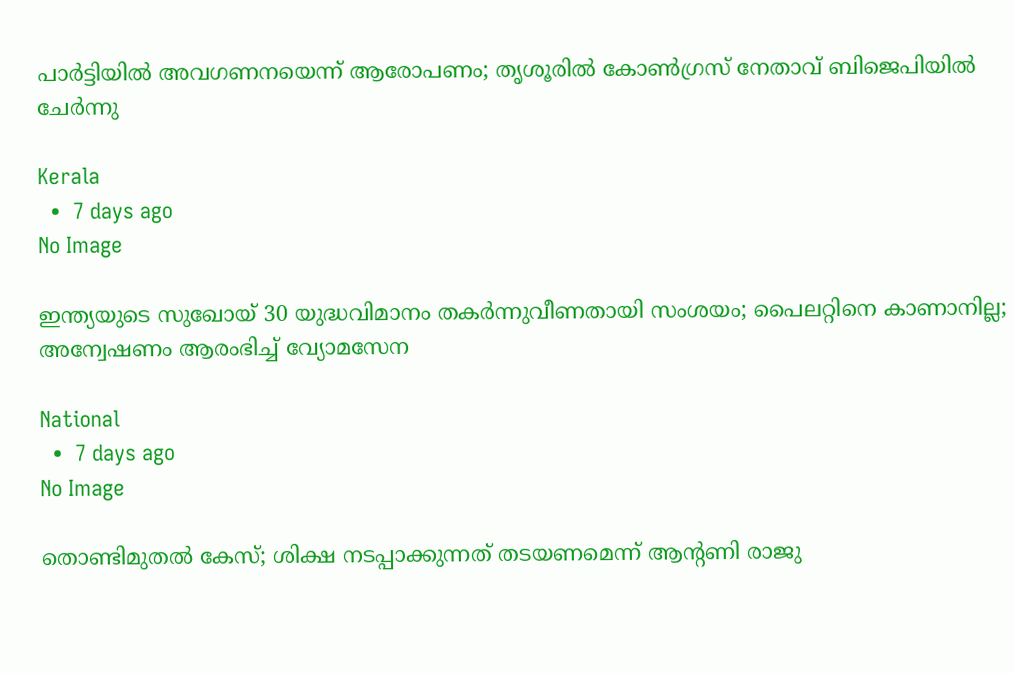പാര്‍ട്ടിയില്‍ അവഗണനയെന്ന് ആരോപണം; തൃശൂരില്‍ കോണ്‍ഗ്രസ് നേതാവ് ബിജെപിയില്‍ ചേര്‍ന്നു

Kerala
  •  7 days ago
No Image

ഇന്ത്യയുടെ സുഖോയ് 30 യുദ്ധവിമാനം തകര്‍ന്നുവീണതായി സംശയം; പൈലറ്റിനെ കാണാനില്ല; അന്വേഷണം ആരംഭിച്ച് വ്യോമസേന

National
  •  7 days ago
No Image

തൊണ്ടിമുതല്‍ കേസ്; ശിക്ഷ നടപ്പാക്കുന്നത് തടയണമെന്ന് ആന്റണി രാജു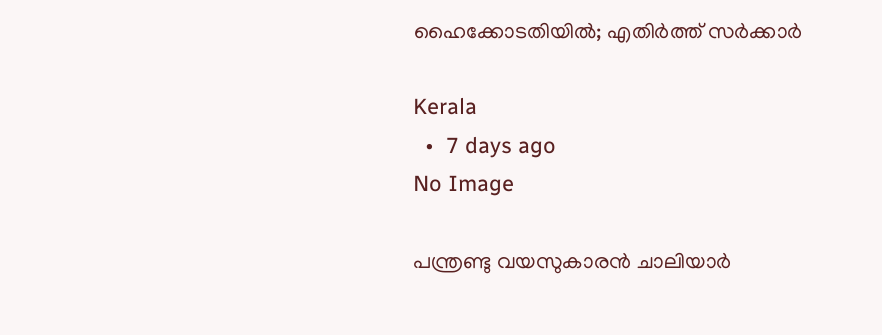ഹൈക്കോടതിയില്‍; എതിര്‍ത്ത് സര്‍ക്കാര്‍

Kerala
  •  7 days ago
No Image

പന്ത്രണ്ടു വയസുകാരൻ ചാലിയാർ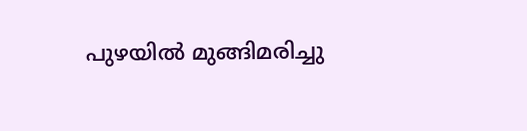പുഴയിൽ മുങ്ങിമരിച്ചു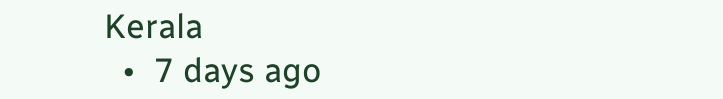Kerala
  •  7 days ago